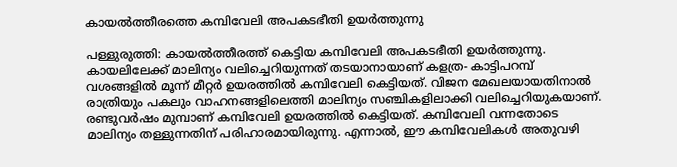കായൽത്തീരത്തെ കമ്പിവേലി അപകടഭീതി ഉയർത്തുന്നു

പള്ളുരുത്തി: കായൽത്തീരത്ത് കെട്ടിയ കമ്പിവേലി അപകടഭീതി ഉയർത്തുന്നു. കായലിലേക്ക് മാലിന്യം വലിച്ചെറിയുന്നത് തടയാനായാണ് കളത്ര- കാട്ടിപറമ്പ് വശങ്ങളിൽ മൂന്ന് മീറ്റർ ഉയരത്തിൽ കമ്പിവേലി കെട്ടിയത്. വിജന മേഖലയായതിനാൽ രാത്രിയും പകലും വാഹനങ്ങളിലെത്തി മാലിന്യം സഞ്ചികളിലാക്കി വലിച്ചെറിയുകയാണ്. രണ്ടുവർഷം മുമ്പാണ് കമ്പിവേലി ഉയരത്തിൽ കെട്ടിയത്. കമ്പിവേലി വന്നതോടെ മാലിന്യം തള്ളുന്നതിന് പരിഹാരമായിരുന്നു. എന്നാൽ, ഈ കമ്പിവേലികൾ അതുവഴി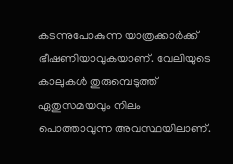കടന്നുപോകുന്ന യാത്രക്കാർക്ക് ഭീഷണിയാവുകയാണ്. വേലിയുടെ കാലുകൾ തുരുമ്പെടുത്ത് ഏതുസമയവും നിലം പൊത്താവുന്ന അവസ്ഥയിലാണ്.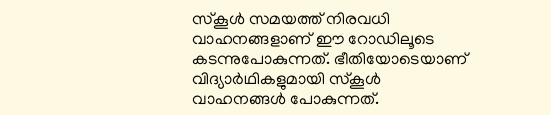സ്കൂൾ സമയത്ത് നിരവധി വാഹനങ്ങളാണ് ഈ റോഡിലൂടെ കടന്നുപോകുന്നത്. ഭീതിയോടെയാണ് വിദ്യാർഥികളുമായി സ്കൂൾ വാഹനങ്ങൾ പോകുന്നത്.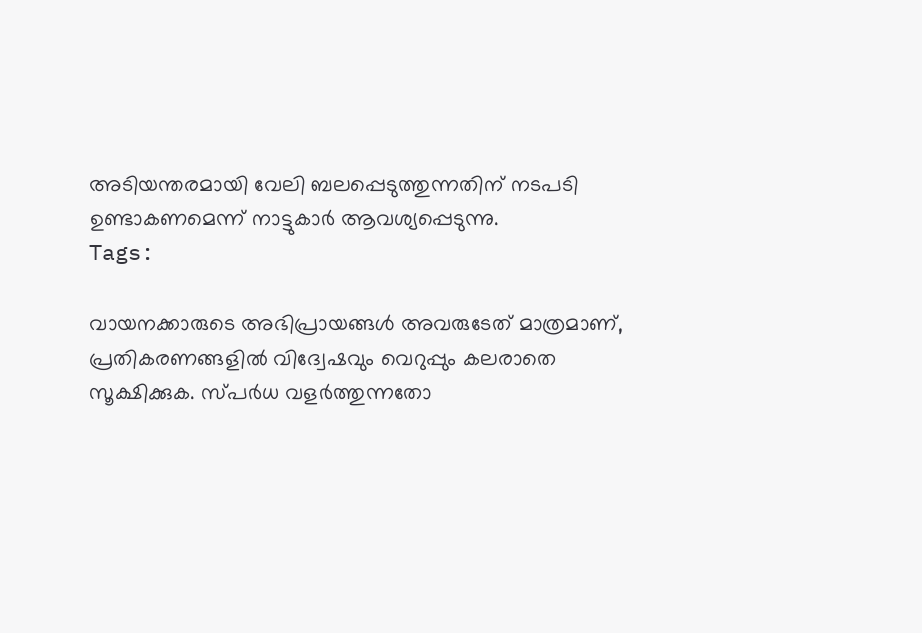അടിയന്തരമായി വേലി ബലപ്പെടുത്തുന്നതിന് നടപടി ഉണ്ടാകണമെന്ന് നാട്ടുകാർ ആവശ്യപ്പെടുന്നു.
Tags:

വായനക്കാരുടെ അഭിപ്രായങ്ങള്‍ അവരുടേത് മാത്രമാണ്, പ്രതികരണങ്ങളിൽ വിദ്വേഷവും വെറുപ്പും കലരാതെ സൂക്ഷിക്കുക. സ്പർധ വളർത്തുന്നതോ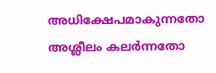അധിക്ഷേപമാകുന്നതോ അശ്ലീലം കലർന്നതോ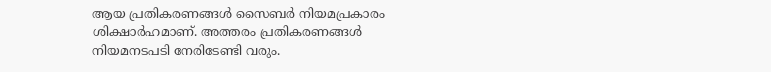ആയ പ്രതികരണങ്ങൾ സൈബർ നിയമപ്രകാരം ശിക്ഷാർഹമാണ്. അത്തരം പ്രതികരണങ്ങൾ നിയമനടപടി നേരിടേണ്ടി വരും.